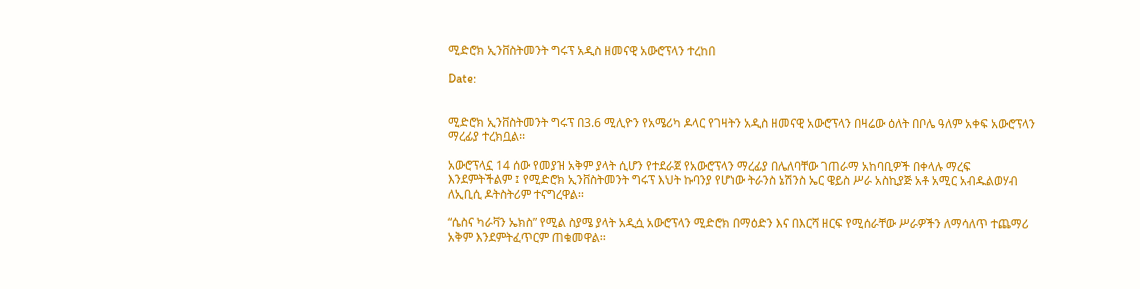ሚድሮክ ኢንቨስትመንት ግሩፕ አዲስ ዘመናዊ አውሮፕላን ተረከበ

Date:


ሚድሮክ ኢንቨስትመንት ግሩፕ በ3.6 ሚሊዮን የአሜሪካ ዶላር የገዛትን አዲስ ዘመናዊ አውሮፕላን በዛሬው ዕለት በቦሌ ዓለም አቀፍ አውሮፕላን ማረፊያ ተረክቧል፡፡

አውሮፕላኗ 14 ሰው የመያዝ አቅም ያላት ሲሆን የተደራጀ የአውሮፕላን ማረፊያ በሌለባቸው ገጠራማ አከባቢዎች በቀላሉ ማረፍ እንደምትችልም ፤ የሚድሮክ ኢንቨስትመንት ግሩፕ እህት ኩባንያ የሆነው ትራንስ ኔሽንስ ኤር ዌይስ ሥራ አስኪያጅ አቶ አሚር አብዱልወሃብ ለኢቢሲ ዶትስትሪም ተናግረዋል፡፡

“ሴስና ካራቫን ኤክስ” የሚል ስያሜ ያላት አዲሷ አውሮፕላን ሚድሮክ በማዕድን እና በእርሻ ዘርፍ የሚሰራቸው ሥራዎችን ለማሳለጥ ተጨማሪ አቅም እንደምትፈጥርም ጠቁመዋል፡፡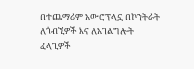በተጨማሪም አውሮፕላኗ በኮንትራት ለጎብኚዎች እና ለአገልግሎት ፈላጊዎች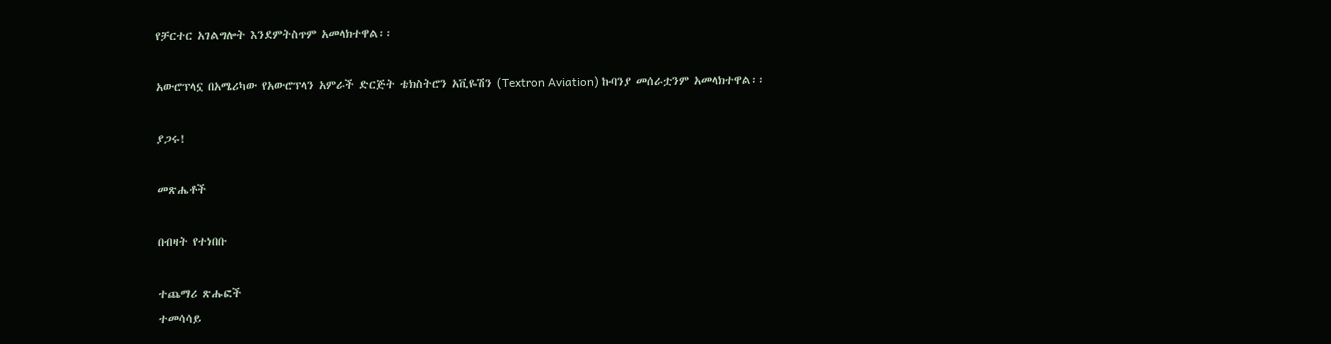የቻርተር አገልግሎት እንደምትስጥም አመላክተዋል፡፡

አውሮፕላኗ በአሜሪካው የአውሮፕላን አምራች ድርጅት ቴክስትሮን አቪዬሽን (Textron Aviation) ኩባንያ መሰራቷንም አመላክተዋል፡፡

ያጋሩ!

መጽሔቶች

በብዛት የተነበቡ

ተጨማሪ ጽሑፎች
ተመሳሳይ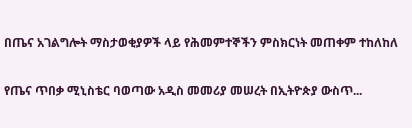በጤና አገልግሎት ማስታወቂያዎች ላይ የሕመምተኞችን ምስክርነት መጠቀም ተከለከለ

የጤና ጥበቃ ሚኒስቴር ባወጣው አዲስ መመሪያ መሠረት በኢትዮጵያ ውስጥ...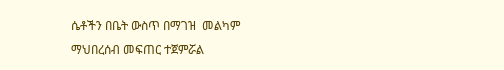ሴቶችን በቤት ውስጥ በማገዝ  መልካም ማህበረሰብ መፍጠር ተጀምሯል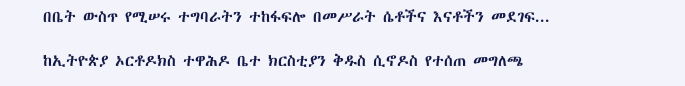በቤት ውስጥ የሚሠሩ ተግባራትን ተከፋፍሎ በመሥራት ሴቶችና እናቶችን መደገፍ...

ከኢትዮጵያ ኦርቶዶክስ ተዋሕዶ ቤተ ክርስቲያን ቅዱስ ሲኖዶስ የተሰጠ መግለጫ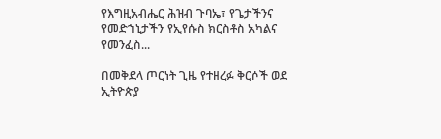የእግዚአብሔር ሕዝብ ጉባኤ፣ የጌታችንና የመድኀኒታችን የኢየሱስ ክርስቶስ አካልና የመንፈስ...

በመቅደላ ጦርነት ጊዜ የተዘረፉ ቅርሶች ወደ ኢትዮጵያ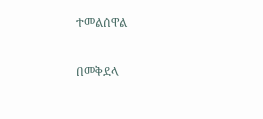ተመልሰዋል

በመቅደላ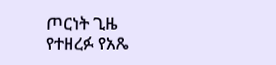ጦርነት ጊዜ የተዘረፉ የአጼ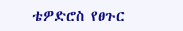ቴዎድሮስ የፀጉር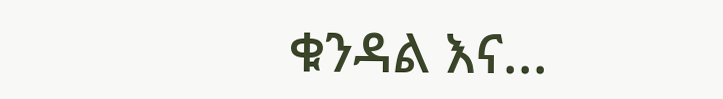ቁንዳል እና...